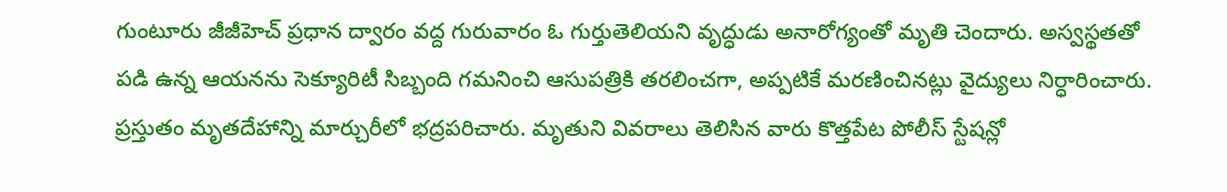గుంటూరు జీజీహెచ్ ప్రధాన ద్వారం వద్ద గురువారం ఓ గుర్తుతెలియని వృద్ధుడు అనారోగ్యంతో మృతి చెందారు. అస్వస్థతతో పడి ఉన్న ఆయనను సెక్యూరిటీ సిబ్బంది గమనించి ఆసుపత్రికి తరలించగా, అప్పటికే మరణించినట్లు వైద్యులు నిర్ధారించారు. ప్రస్తుతం మృతదేహాన్ని మార్చురీలో భద్రపరిచారు. మృతుని వివరాలు తెలిసిన వారు కొత్తపేట పోలీస్ స్టేషన్లో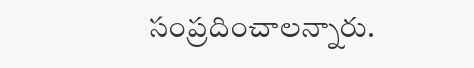సంప్రదించాలన్నారు.